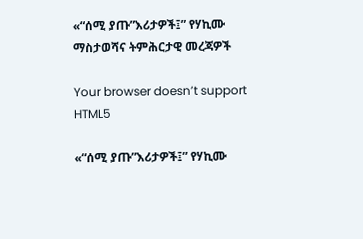«“ሰሚ ያጡ”እሪታዎች፤” የሃኪሙ ማስታወሻና ትምሕርታዊ መረጃዎች

Your browser doesn’t support HTML5

«“ሰሚ ያጡ”እሪታዎች፤” የሃኪሙ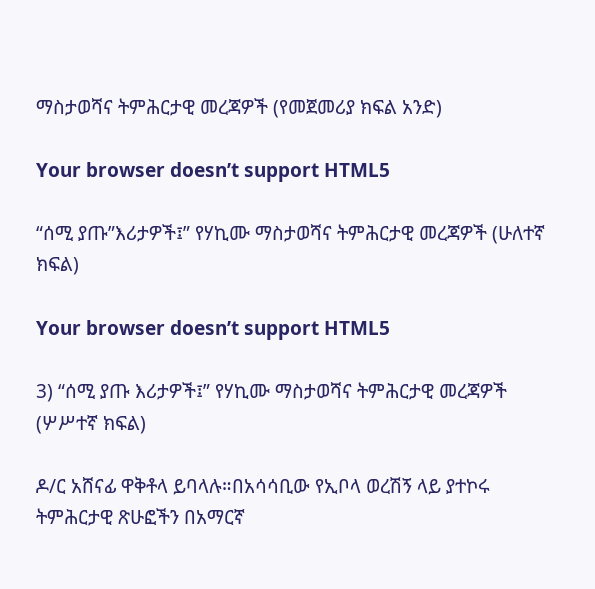ማስታወሻና ትምሕርታዊ መረጃዎች (የመጀመሪያ ክፍል አንድ)

Your browser doesn’t support HTML5

“ሰሚ ያጡ”እሪታዎች፤” የሃኪሙ ማስታወሻና ትምሕርታዊ መረጃዎች (ሁለተኛ ክፍል)

Your browser doesn’t support HTML5

3) “ሰሚ ያጡ እሪታዎች፤” የሃኪሙ ማስታወሻና ትምሕርታዊ መረጃዎች (ሦሥተኛ ክፍል)

ዶ/ር አሸናፊ ዋቅቶላ ይባላሉ።በአሳሳቢው የኢቦላ ወረሽኝ ላይ ያተኮሩ ትምሕርታዊ ጽሁፎችን በአማርኛ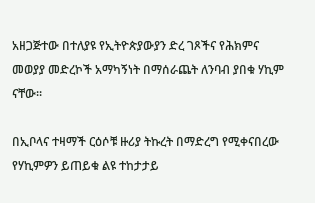አዘጋጅተው በተለያዩ የኢትዮጵያውያን ድረ ገጾችና የሕክምና መወያያ መድረኮች አማካኝነት በማሰራጨት ለንባብ ያበቁ ሃኪም ናቸው።

በኢቦላና ተዛማች ርዕሶቹ ዙሪያ ትኩረት በማድረግ የሚቀናበረው የሃኪምዎን ይጠይቁ ልዩ ተከታታይ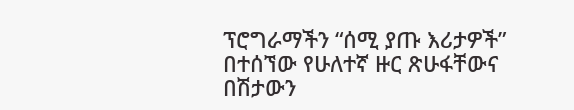ፕሮግራማችን “ሰሚ ያጡ እሪታዎች” በተሰኘው የሁለተኛ ዙር ጽሁፋቸውና በሽታውን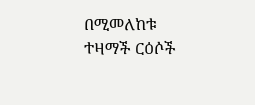በሚመለከቱ ተዛማች ርዕሶች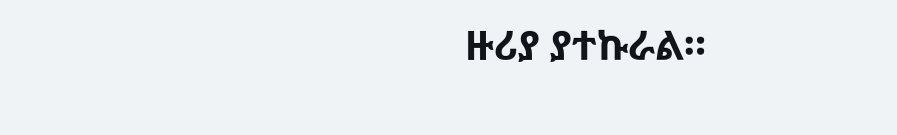ዙሪያ ያተኩራል።